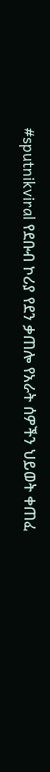#sputnikviral የደቡብ ኮሪያ የደን ቃጠሎ የአራት ሰዎችን ህይወት ቀጠፈ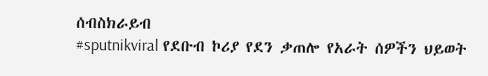ሰብስክራይብ
#sputnikviral የደቡብ ኮሪያ የደን ቃጠሎ የአራት ሰዎችን ህይወት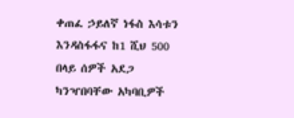ቀጠፈ ኃይለኛ ነፋስ እሳቱን እንዳስፋፋና ከ1 ሺህ 500 በላይ ሰዎች አደጋ ካንዣበባቸው አካባቢዎች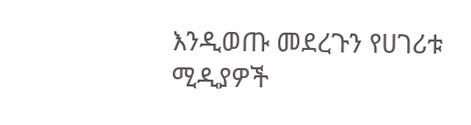እንዲወጡ መደረጉን የሀገሪቱ ሚዲያዎች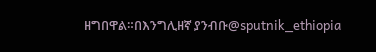ዘግበዋል።በእንግሊዘኛ ያንብቡ@sputnik_ethiopia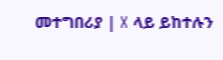መተግበሪያ | X ላይ ይከተሉን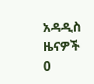አዳዲስ ዜናዎች
0